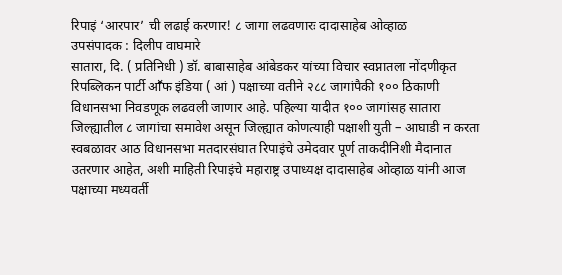रिपाइं ‘आरपार’ ची लढाई करणार! ८ जागा लढवणारः दादासाहेब ओव्हाळ
उपसंपादक : दिलीप वाघमारे
सातारा, दि. ( प्रतिनिधी ) डॉ. बाबासाहेब आंबेडकर यांच्या विचार स्वप्नातला नोंदणीकृत रिपब्लिकन पार्टी आॕफ इंडिया ( आं ) पक्षाच्या वतीने २८८ जागांपैकी १०० ठिकाणी विधानसभा निवडणूक लढवली जाणार आहे. पहिल्या यादीत १०० जागांसह सातारा जिल्ह्यातील ८ जागांचा समावेश असून जिल्ह्यात कोणत्याही पक्षाशी युती – आघाडी न करता स्वबळावर आठ विधानसभा मतदारसंघात रिपाइंचे उमेदवार पूर्ण ताकदीनिशी मैदानात उतरणार आहेत, अशी माहिती रिपाइंचे महाराष्ट्र उपाध्यक्ष दादासाहेब ओव्हाळ यांनी आज पक्षाच्या मध्यवर्ती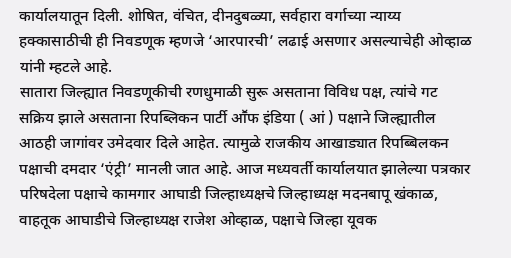कार्यालयातून दिली. शोषित, वंचित, दीनदुबळ्या, सर्वहारा वर्गाच्या न्याय्य हक्कासाठीची ही निवडणूक म्हणजे ‘आरपारची’ लढाई असणार असल्याचेही ओव्हाळ यांनी म्हटले आहे.
सातारा जिल्ह्यात निवडणूकीची रणधुमाळी सुरू असताना विविध पक्ष, त्यांचे गट सक्रिय झाले असताना रिपब्लिकन पार्टी आॕफ इंडिया ( आं ) पक्षाने जिल्ह्यातील आठही जागांवर उमेदवार दिले आहेत. त्यामुळे राजकीय आखाड्यात रिपब्बिलकन पक्षाची दमदार ‘एंट्री’ मानली जात आहे. आज मध्यवर्ती कार्यालयात झालेल्या पत्रकार परिषदेला पक्षाचे कामगार आघाडी जिल्हाध्यक्षचे जिल्हाध्यक्ष मदनबापू खंकाळ, वाहतूक आघाडीचे जिल्हाध्यक्ष राजेश ओव्हाळ, पक्षाचे जिल्हा यूवक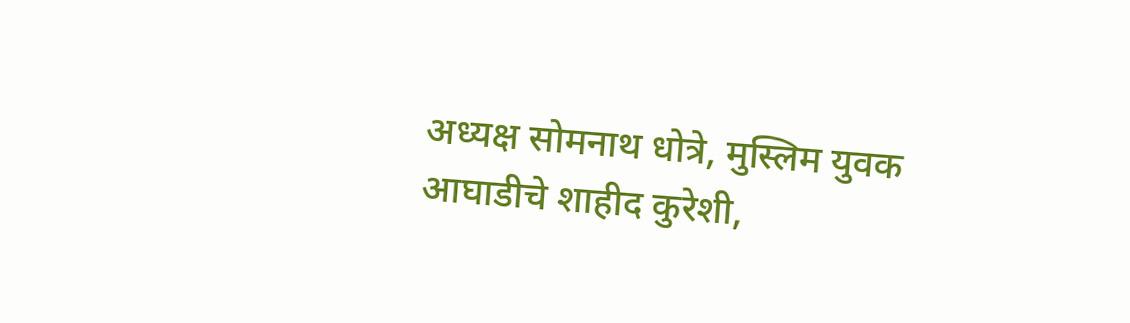अध्यक्ष सोमनाथ धोत्रे, मुस्लिम युवक आघाडीचे शाहीद कुरेशी,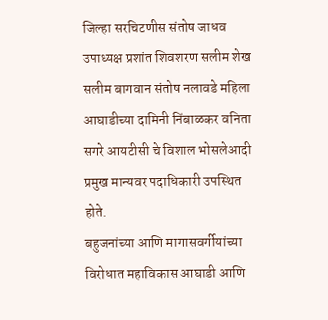जिल्हा सरचिटणीस संतोष जाधव उपाध्यक्ष प्रशांत शिवशरण सलीम शेख सलीम बागवान संतोष नलावडे महिला आघाडीच्या दामिनी निंबाळकर वनिता सगरे आयटीसी चे विशाल भोसलेआदी प्रमुख मान्यवर पदाधिकारी उपस्थित होते.
बहुजनांच्या आणि मागासवर्गीयांच्या विरोधात महाविकास आघाडी आणि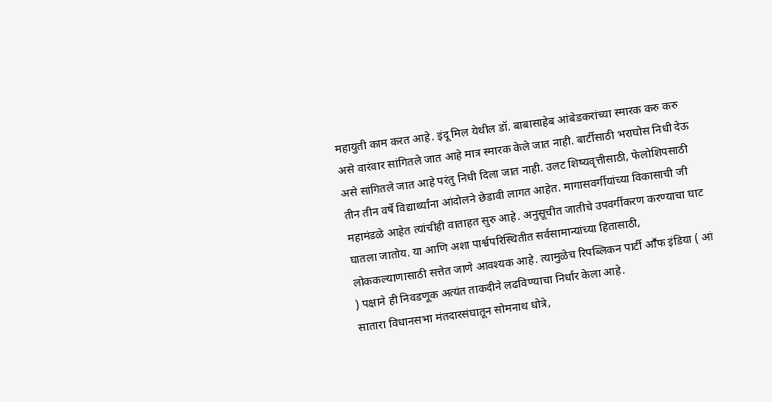महायुती काम करत आहे. इंदू मिल येथील डॉ. बाबासाहेब आंबेडकरांच्या स्मारक करु करु असे वारंवार सांगितले जात आहे मात्र स्मारक केले जात नाही. बार्टीसाठी भराघोस निधी देऊ असे सांगितले जात आहे परंतु निधी दिला जात नाही. उलट शिष्यवृत्तीसाठी, फेलोशिपसाठी तीन तीन वर्षे विद्यार्थ्यांना आंदोलने छेडावी लागत आहेत. मागासवर्गीयांच्या विकासाची जी महामंडळे आहेत त्यांचीही वाताहत सुरु आहे. अनुसूचीत जातीचे उपवर्गीकरण करण्याचा घाट घातला जातोय. या आणि अशा पार्श्वपरिस्थितीत सर्वसामान्यांच्या हितासाठी, लोककल्याणासाठी सत्तेत जाणे आवश्यक आहे. त्यामुळेच रिपब्लिकन पार्टी आॕफ इंडिया ( आं ) पक्षाने ही निवडणूक अत्यंत ताकदीने लढविण्याचा निर्धार केला आहे.
सातारा विधानसभा मंतदारसंघातून सोमनाथ धोत्रे,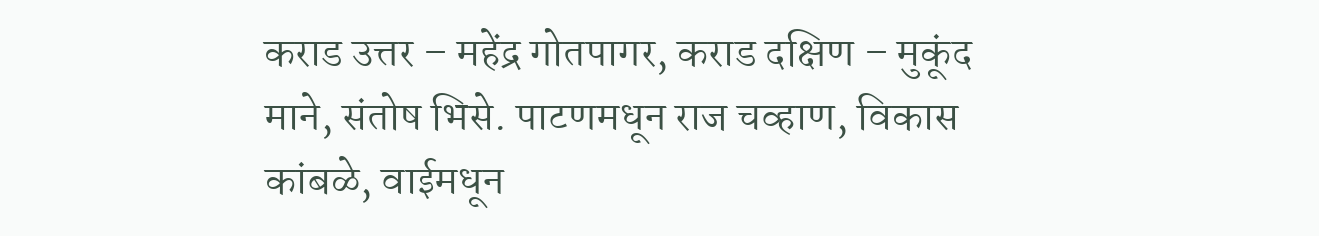कराड उत्तर – महेंद्र गोतपागर, कराड दक्षिण – मुकूंद माने, संतोष भिसे. पाटणमधून राज चव्हाण, विकास कांबळे, वाईमधून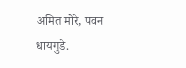अमित मोरे, पवन धायगुडे.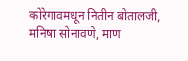कोरेगावमधून नितीन बोतालजी, मनिषा सोनावणे, माण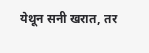येथून सनी खरात, तर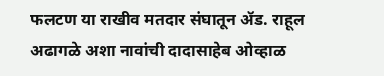फलटण या राखीव मतदार संघातून ॲड. राहूल अढागळे अशा नावांची दादासाहेब ओव्हाळ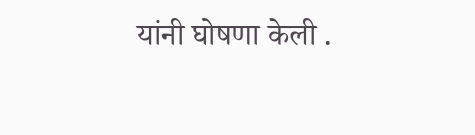यांनी घोषणा केली .